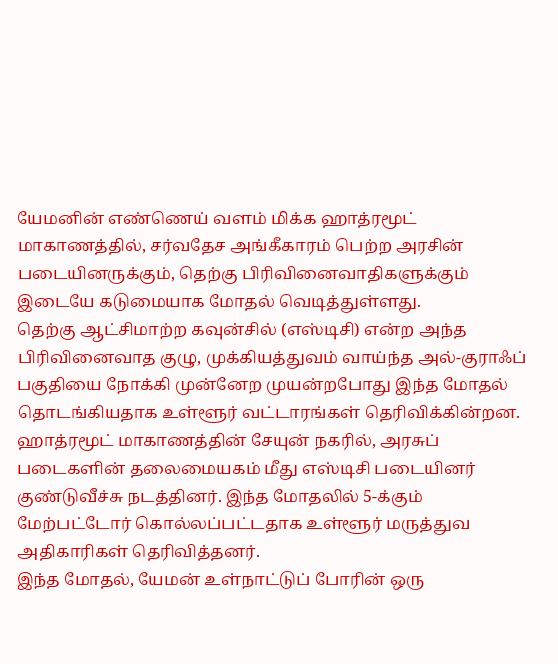யேமனின் எண்ணெய் வளம் மிக்க ஹாத்ரமூட் மாகாணத்தில், சர்வதேச அங்கீகாரம் பெற்ற அரசின் படையினருக்கும், தெற்கு பிரிவினைவாதிகளுக்கும் இடையே கடுமையாக மோதல் வெடித்துள்ளது.
தெற்கு ஆட்சிமாற்ற கவுன்சில் (எஸ்டிசி) என்ற அந்த பிரிவினைவாத குழு, முக்கியத்துவம் வாய்ந்த அல்-குராஃப் பகுதியை நோக்கி முன்னேற முயன்றபோது இந்த மோதல் தொடங்கியதாக உள்ளூர் வட்டாரங்கள் தெரிவிக்கின்றன.
ஹாத்ரமூட் மாகாணத்தின் சேயுன் நகரில், அரசுப் படைகளின் தலைமையகம் மீது எஸ்டிசி படையினர் குண்டுவீச்சு நடத்தினர். இந்த மோதலில் 5-க்கும் மேற்பட்டோர் கொல்லப்பட்டதாக உள்ளூர் மருத்துவ அதிகாரிகள் தெரிவித்தனர்.
இந்த மோதல், யேமன் உள்நாட்டுப் போரின் ஒரு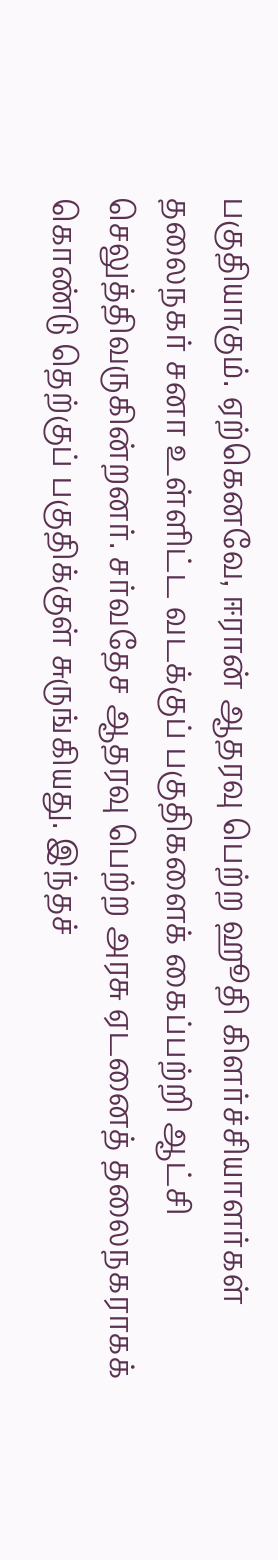பகுதியாகும். ஏற்கெனவே, ஈரான் ஆதரவு பெற்ற ஹூதி கிளர்ச்சியாளர்கள் தலைநகர் சனா உள்ளிட்ட வடக்குப் பகுதிகளைக் கைப்பற்றி ஆட்சி செலுத்திவருகின்றனர். சர்வதேச ஆதரவு பெற்ற அரசு ஏடனைத் தலைநகராகக் கொண்டு தெற்குப் பகுதிக்குள் சுருங்கியது. இந்தச்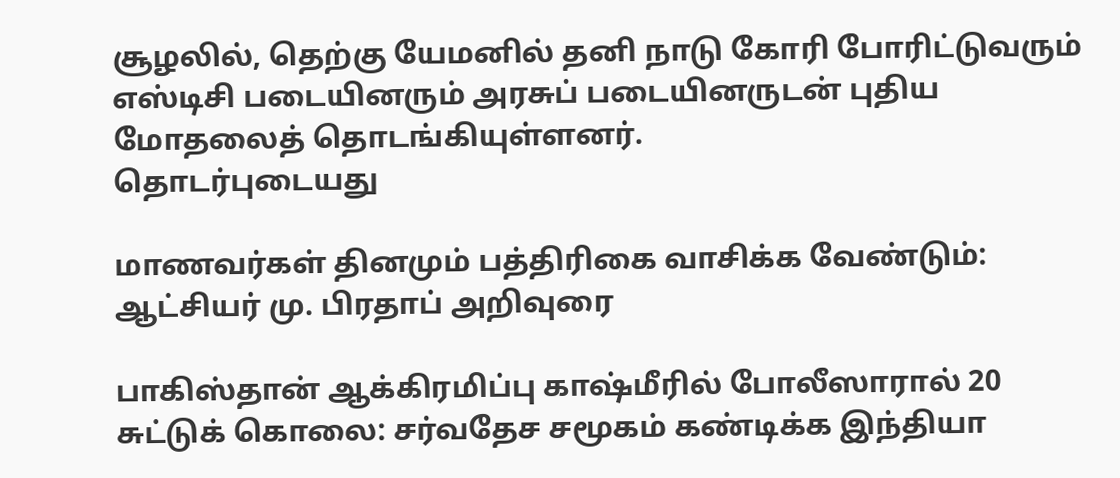சூழலில், தெற்கு யேமனில் தனி நாடு கோரி போரிட்டுவரும் எஸ்டிசி படையினரும் அரசுப் படையினருடன் புதிய மோதலைத் தொடங்கியுள்ளனர்.
தொடர்புடையது

மாணவர்கள் தினமும் பத்திரிகை வாசிக்க வேண்டும்: ஆட்சியர் மு. பிரதாப் அறிவுரை

பாகிஸ்தான் ஆக்கிரமிப்பு காஷ்மீரில் போலீஸாரால் 20 சுட்டுக் கொலை: சர்வதேச சமூகம் கண்டிக்க இந்தியா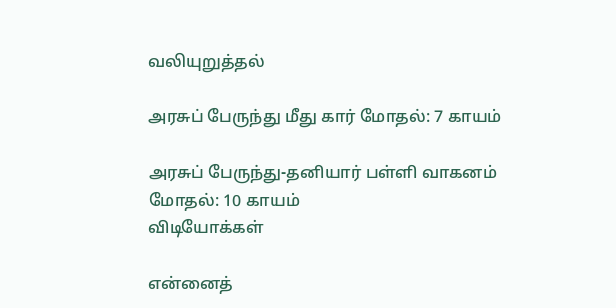வலியுறுத்தல்

அரசுப் பேருந்து மீது கார் மோதல்: 7 காயம்

அரசுப் பேருந்து-தனியார் பள்ளி வாகனம் மோதல்: 10 காயம்
விடியோக்கள்

என்னைத்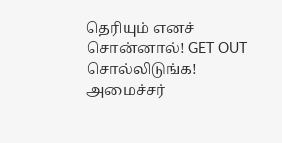தெரியும் எனச் சொன்னால்! GET OUT சொல்லிடுங்க! அமைச்சர்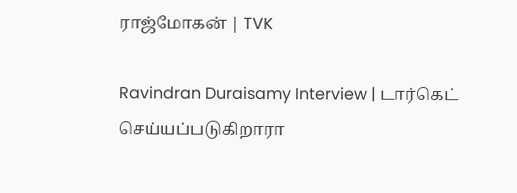ராஜ்மோகன் | TVK

Ravindran Duraisamy Interview | டார்கெட் செய்யப்படுகிறாரா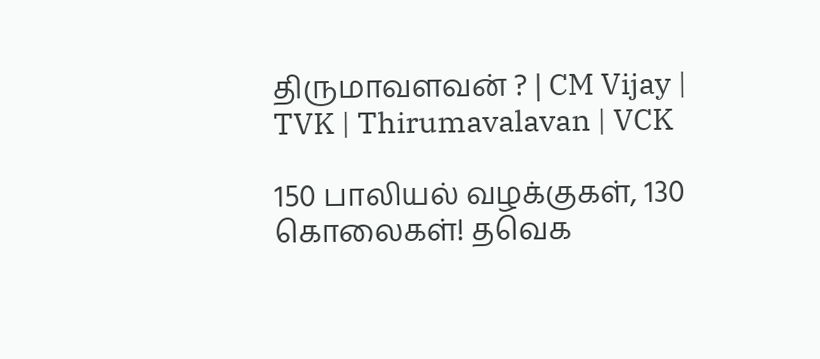திருமாவளவன் ? | CM Vijay | TVK | Thirumavalavan | VCK

150 பாலியல் வழக்குகள், 130 கொலைகள்! தவெக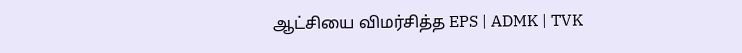ஆட்சியை விமர்சித்த EPS | ADMK | TVK